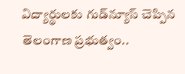విద్యార్థులకు గుడ్‌న్యూస్‌ చెప్పిన తెలంగాణ ప్రభుత్వం..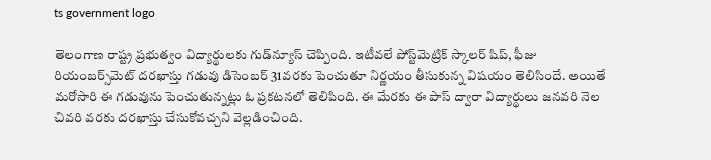ts government logo

తెలంగాణ రాష్ట్ర ప్రభుత్వం విద్యార్థులకు గుడ్‌న్యూస్ చెప్పింది. ఇటీవలే పోస్ట్‌మెట్రిక్‌ స్కాలర్‌ షిప్‌, ఫీజు రియంబర్స్‌మెట్‌ దరఖాస్తు గడువు డిసెంబర్‌ 31వరకు పెంచుతూ నిర్ణయం తీసుకున్న విషయం తెలిసిందే. అయితే మరోసారి ఈ గడువును పెంచుతున్నట్లు ఓ ప్రకటనలో తెలిపింది. ఈ మేరకు ఈ పాస్‌ ద్వారా విద్యార్థులు జనవరి నెల చివరి వరకు దరఖాస్తు చేసుకోవచ్చని వెల్లడించింది.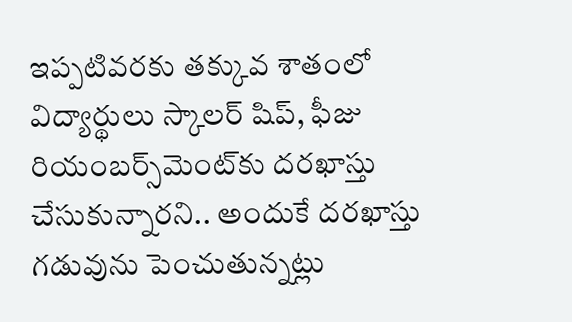ఇప్పటివరకు తక్కువ శాతంలో విద్యార్థులు స్కాలర్‌ షిప్‌, ఫీజు రియంబర్స్‌మెంట్‌కు దరఖాస్తు చేసుకున్నారని.. అందుకే దరఖాస్తు గడువును పెంచుతున్నట్లు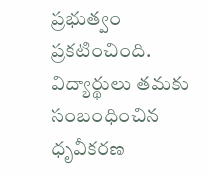ప్రభుత్వం ప్రకటించింది. విద్యార్థులు తమకు సంబంధించిన ధృవీకరణ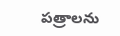పత్రాలను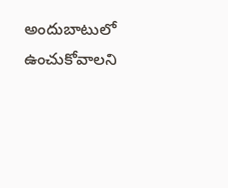అందుబాటులో ఉంచుకోవాలని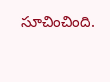సూచించింది.